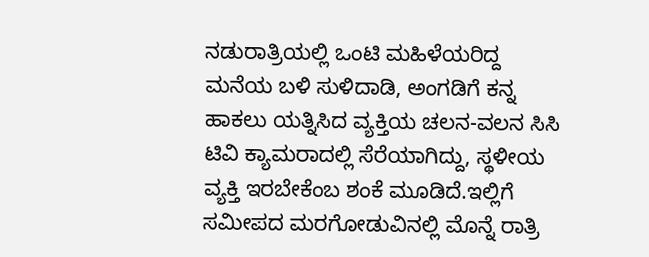ನಡುರಾತ್ರಿಯಲ್ಲಿ ಒಂಟಿ ಮಹಿಳೆಯರಿದ್ದ ಮನೆಯ ಬಳಿ ಸುಳಿದಾಡಿ, ಅಂಗಡಿಗೆ ಕನ್ನ ಹಾಕಲು ಯತ್ನಿಸಿದ ವ್ಯಕ್ತಿಯ ಚಲನ-ವಲನ ಸಿಸಿ ಟಿವಿ ಕ್ಯಾಮರಾದಲ್ಲಿ ಸೆರೆಯಾಗಿದ್ದು, ಸ್ಥಳೀಯ ವ್ಯಕ್ತಿ ಇರಬೇಕೆಂಬ ಶಂಕೆ ಮೂಡಿದೆ.ಇಲ್ಲಿಗೆ ಸಮೀಪದ ಮರಗೋಡುವಿನಲ್ಲಿ ಮೊನ್ನೆ ರಾತ್ರಿ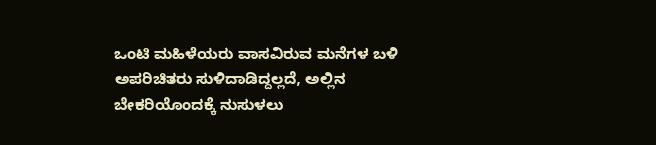ಒಂಟಿ ಮಹಿಳೆಯರು ವಾಸವಿರುವ ಮನೆಗಳ ಬಳಿ ಅಪರಿಚಿತರು ಸುಳಿದಾಡಿದ್ದಲ್ಲದೆ, ಅಲ್ಲಿನ ಬೇಕರಿಯೊಂದಕ್ಕೆ ನುಸುಳಲು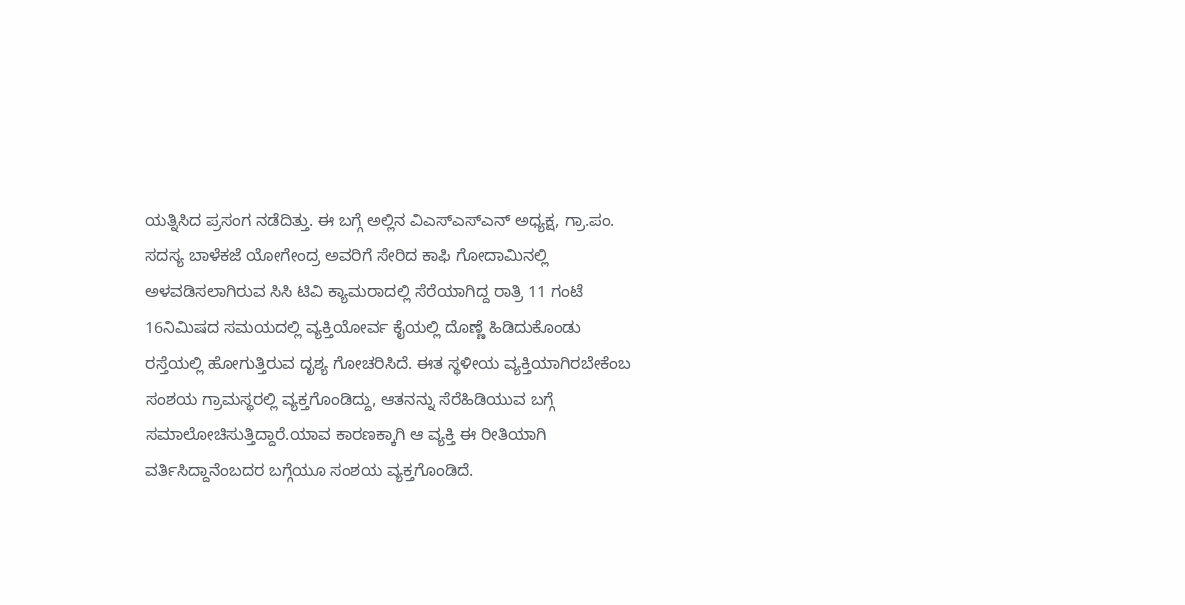ಯತ್ನಿಸಿದ ಪ್ರಸಂಗ ನಡೆದಿತ್ತು. ಈ ಬಗ್ಗೆ ಅಲ್ಲಿನ ವಿಎಸ್ಎಸ್ಎನ್ ಅಧ್ಯಕ್ಷ, ಗ್ರಾ.ಪಂ. ಸದಸ್ಯ ಬಾಳೆಕಜೆ ಯೋಗೇಂದ್ರ ಅವರಿಗೆ ಸೇರಿದ ಕಾಫಿ ಗೋದಾಮಿನಲ್ಲಿ ಅಳವಡಿಸಲಾಗಿರುವ ಸಿಸಿ ಟಿವಿ ಕ್ಯಾಮರಾದಲ್ಲಿ ಸೆರೆಯಾಗಿದ್ದ ರಾತ್ರಿ 11 ಗಂಟೆ 16ನಿಮಿಷದ ಸಮಯದಲ್ಲಿ ವ್ಯಕ್ತಿಯೋರ್ವ ಕೈಯಲ್ಲಿ ದೊಣ್ಣೆ ಹಿಡಿದುಕೊಂಡು ರಸ್ತೆಯಲ್ಲಿ ಹೋಗುತ್ತಿರುವ ದೃಶ್ಯ ಗೋಚರಿಸಿದೆ. ಈತ ಸ್ಥಳೀಯ ವ್ಯಕ್ತಿಯಾಗಿರಬೇಕೆಂಬ ಸಂಶಯ ಗ್ರಾಮಸ್ಥರಲ್ಲಿ ವ್ಯಕ್ತಗೊಂಡಿದ್ದು, ಆತನನ್ನು ಸೆರೆಹಿಡಿಯುವ ಬಗ್ಗೆ ಸಮಾಲೋಚಿಸುತ್ತಿದ್ದಾರೆ.ಯಾವ ಕಾರಣಕ್ಕಾಗಿ ಆ ವ್ಯಕ್ತಿ ಈ ರೀತಿಯಾಗಿ ವರ್ತಿಸಿದ್ದಾನೆಂಬದರ ಬಗ್ಗೆಯೂ ಸಂಶಯ ವ್ಯಕ್ತಗೊಂಡಿದೆ.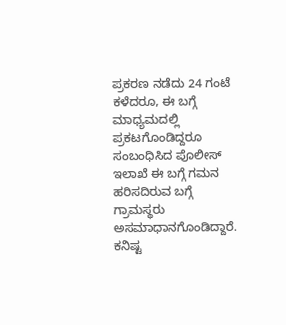ಪ್ರಕರಣ ನಡೆದು 24 ಗಂಟೆ ಕಳೆದರೂ, ಈ ಬಗ್ಗೆ ಮಾಧ್ಯಮದಲ್ಲಿ ಪ್ರಕಟಗೊಂಡಿದ್ದರೂ ಸಂಬಂಧಿಸಿದ ಪೊಲೀಸ್ ಇಲಾಖೆ ಈ ಬಗ್ಗೆ ಗಮನ ಹರಿಸದಿರುವ ಬಗ್ಗೆ ಗ್ರಾಮಸ್ಥರು ಅಸಮಾಧಾನಗೊಂಡಿದ್ದಾರೆ. ಕನಿಷ್ಟ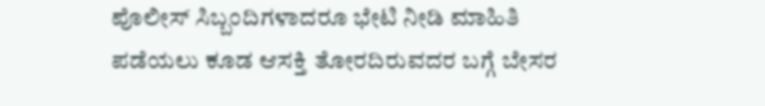ಪೊಲೀಸ್ ಸಿಬ್ಬಂದಿಗಳಾದರೂ ಭೇಟಿ ನೀಡಿ ಮಾಹಿತಿ ಪಡೆಯಲು ಕೂಡ ಆಸಕ್ತಿ ತೋರದಿರುವದರ ಬಗ್ಗೆ ಬೇಸರ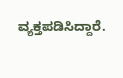ವ್ಯಕ್ತಪಡಿಸಿದ್ದಾರೆ.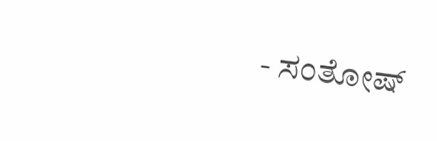- ಸಂತೋಷ್